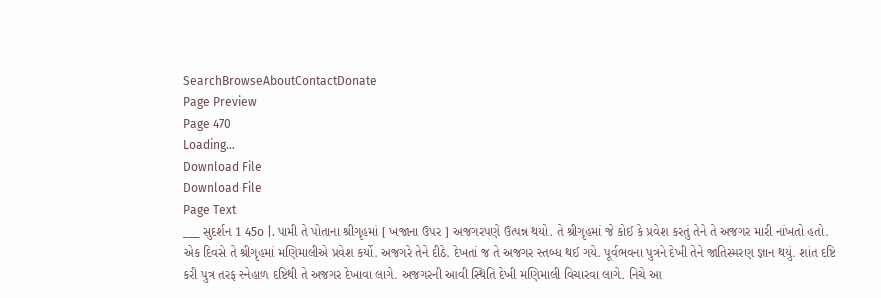SearchBrowseAboutContactDonate
Page Preview
Page 470
Loading...
Download File
Download File
Page Text
___ સુદર્શન 1 45o |. પામી તે પોતાના શ્રીગૃહમાં [ ખજાના ઉપર ] અજગરપણે ઉત્પન્ન થયો. તે શ્રીગૃહમાં જે કોઈ કે પ્રવેશ કરતું તેને તે અજગર મારી નાંખતો હતો. એક દિવસે તે શ્રીગૃહમાં મણિમાલીએ પ્રવેશ કર્યો. અજગરે તેને દીઠે. દેખતાં જ તે અજગર સ્તબ્ધ થઈ ગયે. પૂર્વભવના પુત્રને દેખી તેને જાતિસ્મરણ જ્ઞાન થયું. શાંત દષ્ટિ કરી પુત્ર તરફ સ્નેહાળ દષ્ટિથી તે અજગર દેખાવા લાગે. અજગરની આવી સ્થિતિ દેખી મણિમાલી વિચારવા લાગે. નિચે આ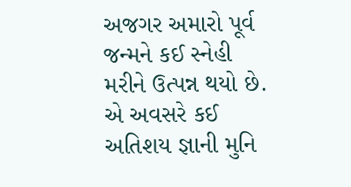અજગર અમારો પૂર્વ જન્મને કઈ સ્નેહી મરીને ઉત્પન્ન થયો છે. એ અવસરે કઈ અતિશય જ્ઞાની મુનિ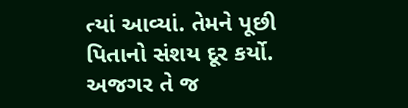ત્યાં આવ્યાં. તેમને પૂછી પિતાનો સંશય દૂર કર્યો. અજગર તે જ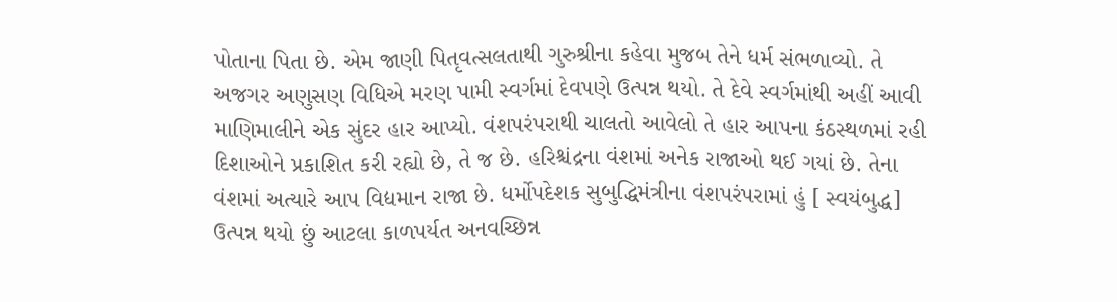પોતાના પિતા છે. એમ જાણી પિતૃવત્સલતાથી ગુરુશ્રીના કહેવા મુજબ તેને ધર્મ સંભળાવ્યો. તે અજગર અણુસણ વિધિએ મરણ પામી સ્વર્ગમાં દેવપણે ઉત્પન્ન થયો. તે દેવે સ્વર્ગમાંથી અહીં આવી માણિમાલીને એક સુંદર હાર આપ્યો. વંશપરંપરાથી ચાલતો આવેલો તે હાર આપના કંઠસ્થળમાં રહી દિશાઓને પ્રકાશિત કરી રહ્યો છે, તે જ છે. હરિશ્ચંદ્રના વંશમાં અનેક રાજાઓ થઈ ગયાં છે. તેના વંશમાં અત્યારે આપ વિદ્યમાન રાજા છે. ધર્મોપદેશક સુબુદ્ધિમંત્રીના વંશપરંપરામાં હું [ સ્વયંબુદ્ધ] ઉત્પન્ન થયો છું આટલા કાળપર્યત અનવચ્છિન્ન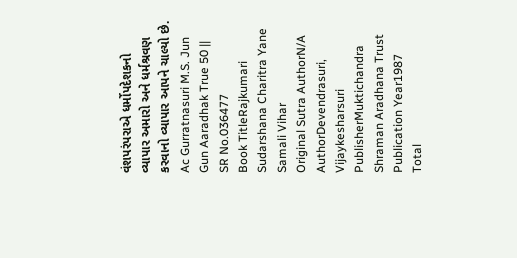વંશપરંપરાએ ધર્મોપદેશકનો વ્યાપાર અમારો અને ધર્મશ્રવણ કરવાનો વ્યાપાર આપને ચાલ્યો છે. Ac Gurratnasuri M.S. Jun Gun Aaradhak True 50 ||
SR No.036477
Book TitleRajkumari Sudarshana Charitra Yane Samali Vihar
Original Sutra AuthorN/A
AuthorDevendrasuri, Vijaykesharsuri
PublisherMuktichandra Shraman Aradhana Trust
Publication Year1987
Total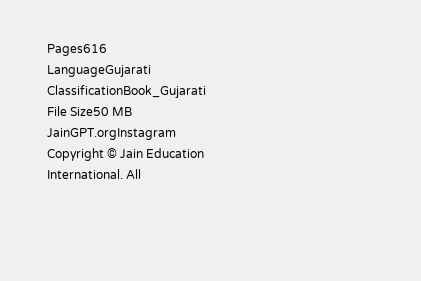Pages616
LanguageGujarati
ClassificationBook_Gujarati
File Size50 MB
JainGPT.orgInstagram
Copyright © Jain Education International. All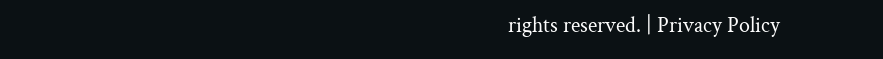rights reserved. | Privacy Policy